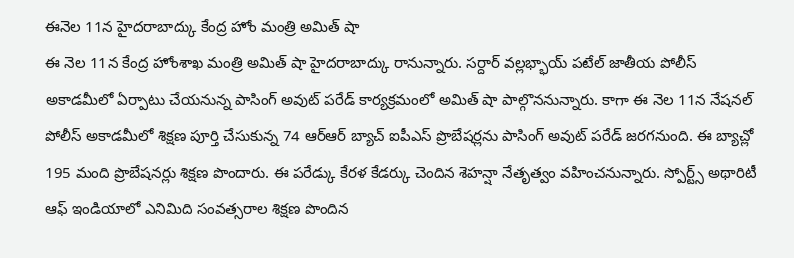ఈనెల 11న హైదరాబాద్కు కేంద్ర హోం మంత్రి అమిత్ షా
ఈ నెల 11న కేంద్ర హోంశాఖ మంత్రి అమిత్ షా హైదరాబాద్కు రానున్నారు. సర్దార్ వల్లభ్భాయ్ పటేల్ జాతీయ పోలీస్ అకాడమీలో ఏర్పాటు చేయనున్న పాసింగ్ అవుట్ పరేడ్ కార్యక్రమంలో అమిత్ షా పాల్గొననున్నారు. కాగా ఈ నెల 11న నేషనల్ పోలీస్ అకాడమీలో శిక్షణ పూర్తి చేసుకున్న 74 ఆర్ఆర్ బ్యాచ్ ఐపీఎస్ ప్రొబేషర్లను పాసింగ్ అవుట్ పరేడ్ జరగనుంది. ఈ బ్యాచ్లో 195 మంది ప్రొబేషనర్లు శిక్షణ పొందారు. ఈ పరేడ్కు కేరళ కేడర్కు చెందిన శెహన్షా నేతృత్వం వహించనున్నారు. స్పోర్ట్స్ అథారిటీ ఆఫ్ ఇండియాలో ఎనిమిది సంవత్సరాల శిక్షణ పొందిన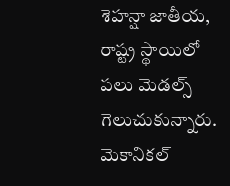శెహన్షా జాతీయ, రాష్ట్ర స్థాయిలో పలు మెడల్స్ గెలుచుకున్నారు. మెకానికల్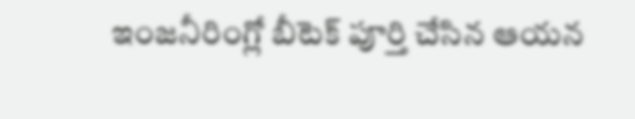ఇంజనీరింగ్లో బీటెక్ పూర్తి చేసిన ఆయన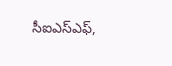సీఐఎస్ఎఫ్,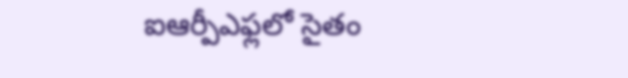ఐఆర్పీఎఫ్లలో సైతం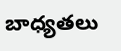బాధ్యతలు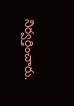నిర్వర్తించారు.